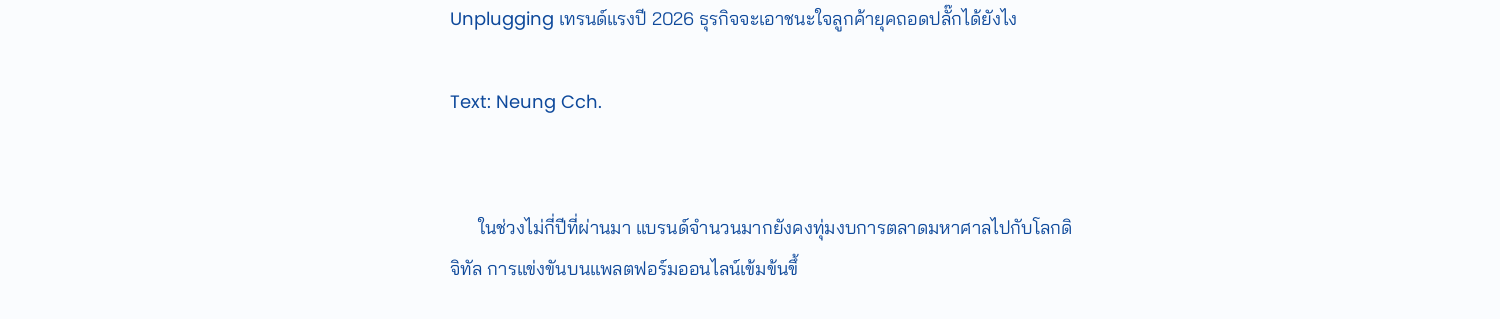Unplugging เทรนด์แรงปี 2026 ธุรกิจจะเอาชนะใจลูกค้ายุคถอดปลั๊กได้ยังไง

Text: Neung Cch.


      ในช่วงไม่กี่ปีที่ผ่านมา แบรนด์จำนวนมากยังคงทุ่มงบการตลาดมหาศาลไปกับโลกดิจิทัล การแข่งขันบนแพลตฟอร์มออนไลน์เข้มข้นขึ้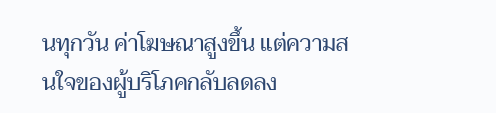นทุกวัน ค่าโฆษณาสูงขึ้น แต่ความสนใจของผู้บริโภคกลับลดลง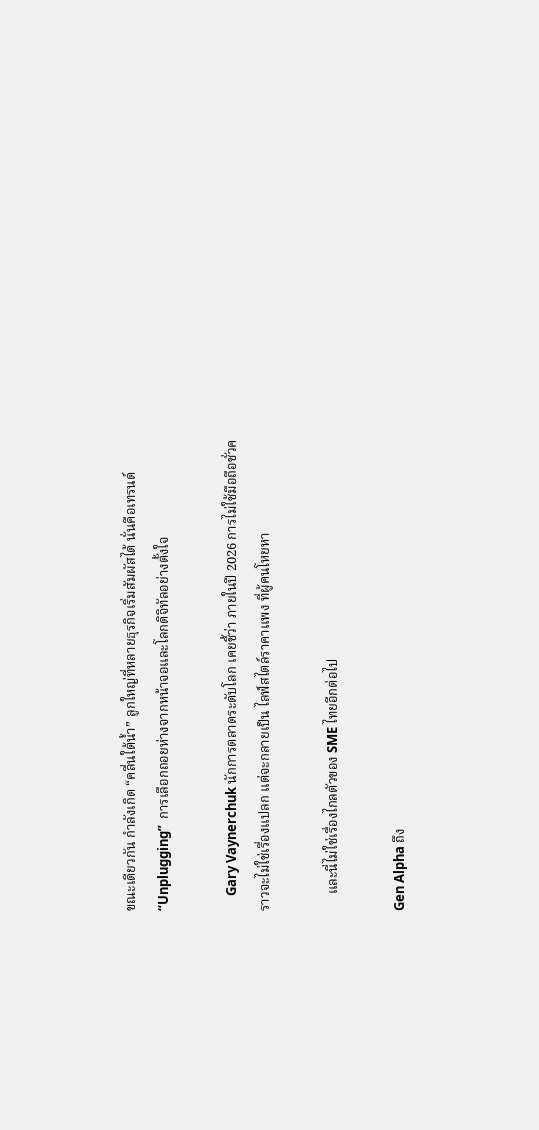ขณะเดียวกัน กำลังเกิด “คลื่นใต้น้ำ” ลูกใหญ่ที่หลายธุรกิจเริ่มสัมผัสได้ นั่นคือเทรนด์ “Unplugging”  การเลือกถอยห่างจากหน้าจอและโลกดิจิทัลอย่างตั้งใจ

     Gary Vaynerchuk นักการตลาดระดับโลก เคยชี้ว่า ภายในปี 2026 การไม่ใช้มือถือชั่วคราวจะไม่ใช่เรื่องแปลก แต่จะกลายเป็น ไลฟ์สไตล์ราคาแพง ที่ผู้คนโหยหา

     และนี่ไม่ใช่เรื่องไกลตัวของ SME ไทยอีกต่อไป

Gen Alpha ถึง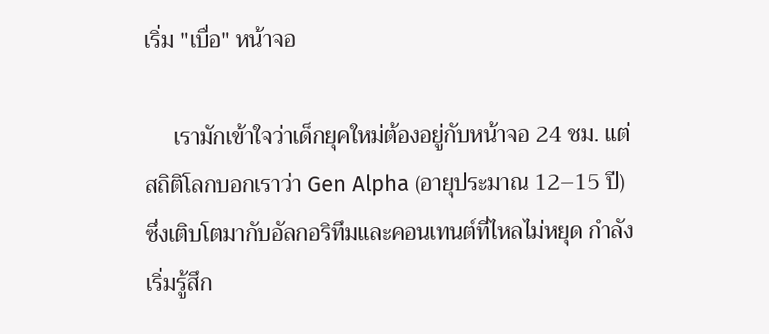เริ่ม "เบื่อ" หน้าจอ

     เรามักเข้าใจว่าเด็กยุคใหม่ต้องอยู่กับหน้าจอ 24 ชม. แต่สถิติโลกบอกเราว่า Gen Alpha (อายุประมาณ 12–15 ปี) ซึ่งเติบโตมากับอัลกอริทึมและคอนเทนต์ที่ไหลไม่หยุด กำลังเริ่มรู้สึก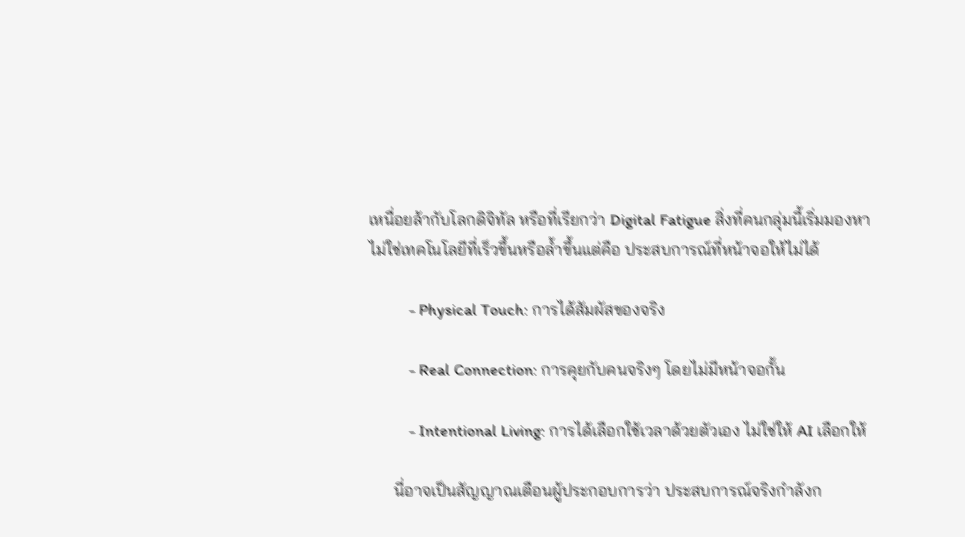เหนื่อยล้ากับโลกดิจิทัล หรือที่เรียกว่า Digital Fatigue สิ่งที่คนกลุ่มนี้เริ่มมองหา ไม่ใช่เทคโนโลยีที่เร็วขึ้นหรือล้ำขึ้นแต่คือ ประสบการณ์ที่หน้าจอให้ไม่ได้

          - Physical Touch: การได้สัมผัสของจริง

          - Real Connection: การคุยกับคนจริงๆ โดยไม่มีหน้าจอกั้น

          - Intentional Living: การได้เลือกใช้เวลาด้วยตัวเอง ไม่ใช่ให้ AI เลือกให้

      นี่อาจเป็นสัญญาณเตือนผู้ประกอบการว่า ประสบการณ์จริงกำลังก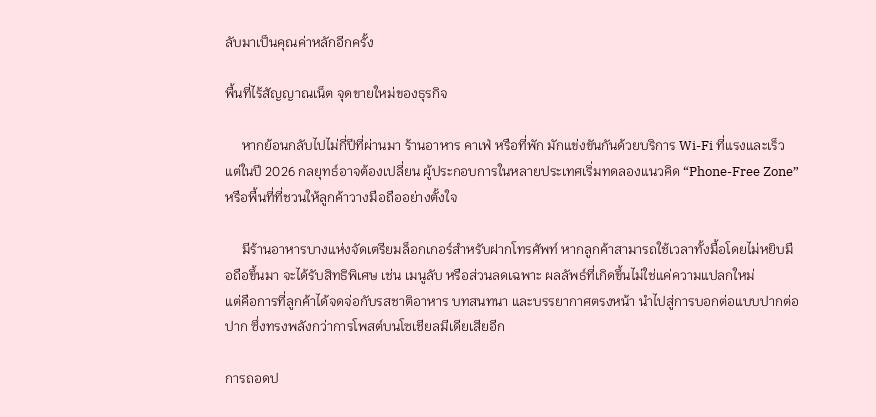ลับมาเป็นคุณค่าหลักอีกครั้ง

พื้นที่ไร้สัญญาณเน็ต จุดขายใหม่ของธุรกิจ

     หากย้อนกลับไปไม่กี่ปีที่ผ่านมา ร้านอาหาร คาเฟ่ หรือที่พัก มักแข่งขันกันด้วยบริการ Wi-Fi ที่แรงและเร็ว แต่ในปี 2026 กลยุทธ์อาจต้องเปลี่ยน ผู้ประกอบการในหลายประเทศเริ่มทดลองแนวคิด “Phone-Free Zone” หรือพื้นที่ที่ชวนให้ลูกค้าวางมือถืออย่างตั้งใจ

     มีร้านอาหารบางแห่งจัดเตรียมล็อกเกอร์สำหรับฝากโทรศัพท์ หากลูกค้าสามารถใช้เวลาทั้งมื้อโดยไม่หยิบมือถือขึ้นมา จะได้รับสิทธิพิเศษ เช่น เมนูลับ หรือส่วนลดเฉพาะ ผลลัพธ์ที่เกิดขึ้นไม่ใช่แค่ความแปลกใหม่
แต่คือการที่ลูกค้าได้จดจ่อกับรสชาติอาหาร บทสนทนา และบรรยากาศตรงหน้า นำไปสู่การบอกต่อแบบปากต่อปาก ซึ่งทรงพลังกว่าการโพสต์บนโซเชียลมีเดียเสียอีก

การถอดป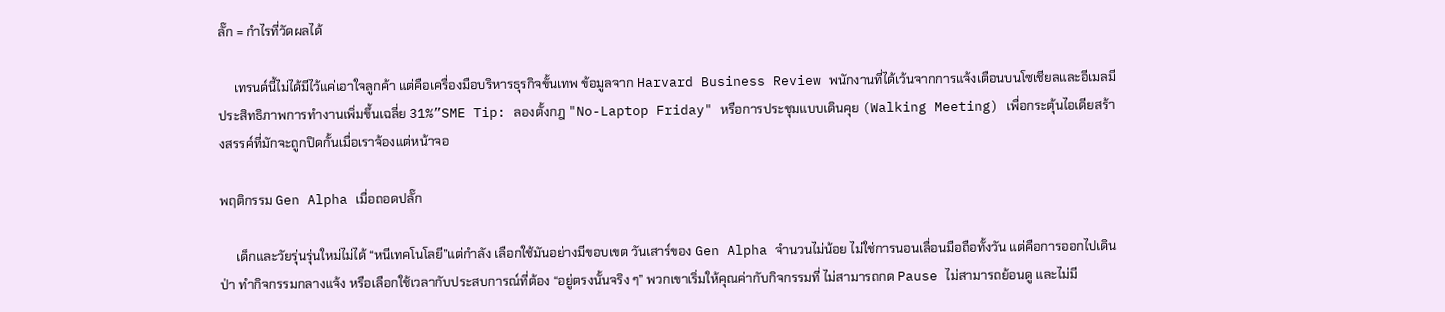ลั๊ก = กำไรที่วัดผลได้

     เทรนด์นี้ไม่ได้มีไว้แค่เอาใจลูกค้า แต่คือเครื่องมือบริหารธุรกิจขั้นเทพ ข้อมูลจาก Harvard Business Review พนักงานที่ได้เว้นจากการแจ้งเตือนบนโซเชียลและอีเมลมีประสิทธิภาพการทำงานเพิ่มขึ้นเฉลี่ย 31%”SME Tip: ลองตั้งกฎ "No-Laptop Friday" หรือการประชุมแบบเดินคุย (Walking Meeting) เพื่อกระตุ้นไอเดียสร้างสรรค์ที่มักจะถูกปิดกั้นเมื่อเราจ้องแต่หน้าจอ

พฤติกรรม Gen Alpha เมื่อถอดปลั๊ก

     เด็กและวัยรุ่นรุ่นใหม่ไม่ได้ “หนีเทคโนโลยี”แต่กำลัง เลือกใช้มันอย่างมีขอบเขต วันเสาร์ของ Gen Alpha จำนวนไม่น้อย ไม่ใช่การนอนเลื่อนมือถือทั้งวัน แต่คือการออกไปเดินป่า ทำกิจกรรมกลางแจ้ง หรือเลือกใช้เวลากับประสบการณ์ที่ต้อง “อยู่ตรงนั้นจริง ๆ” พวกเขาเริ่มให้คุณค่ากับกิจกรรมที่ ไม่สามารถกด Pause ไม่สามารถย้อนดู และไม่มี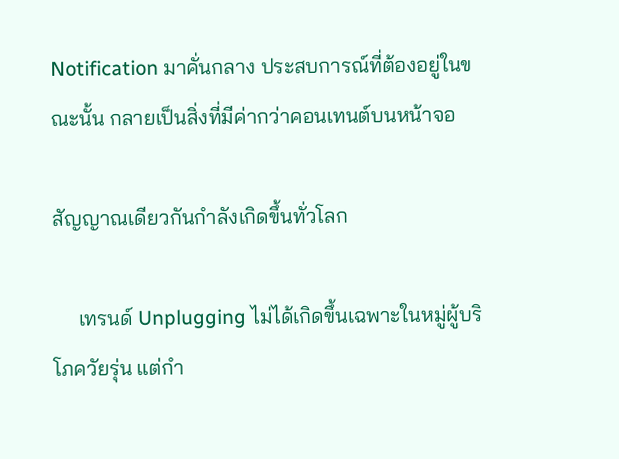Notification มาคั่นกลาง ประสบการณ์ที่ต้องอยู่ในขณะนั้น กลายเป็นสิ่งที่มีค่ากว่าคอนเทนต์บนหน้าจอ

สัญญาณเดียวกันกำลังเกิดขึ้นทั่วโลก

     เทรนด์ Unplugging ไม่ได้เกิดขึ้นเฉพาะในหมู่ผู้บริโภควัยรุ่น แต่กำ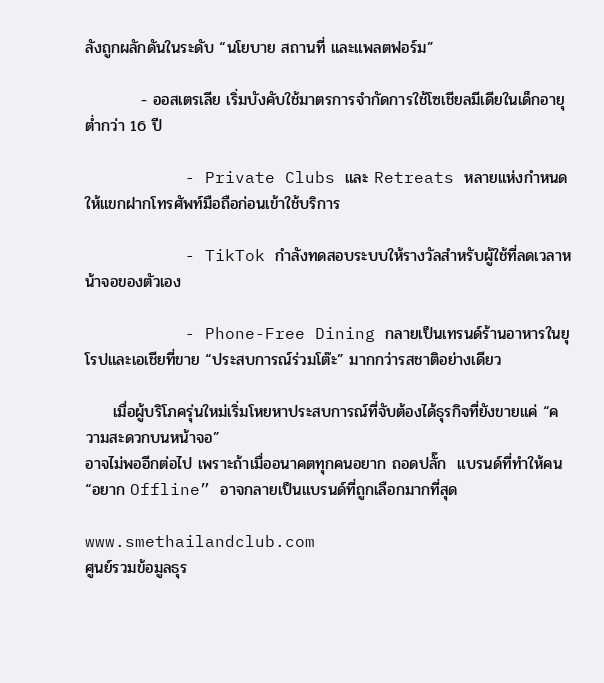ลังถูกผลักดันในระดับ “นโยบาย สถานที่ และแพลตฟอร์ม”

          - ออสเตรเลีย เริ่มบังคับใช้มาตรการจำกัดการใช้โซเชียลมีเดียในเด็กอายุต่ำกว่า 16 ปี

          - Private Clubs และ Retreats หลายแห่งกำหนดให้แขกฝากโทรศัพท์มือถือก่อนเข้าใช้บริการ

          - TikTok กำลังทดสอบระบบให้รางวัลสำหรับผู้ใช้ที่ลดเวลาหน้าจอของตัวเอง

          - Phone-Free Dining กลายเป็นเทรนด์ร้านอาหารในยุโรปและเอเชียที่ขาย “ประสบการณ์ร่วมโต๊ะ” มากกว่ารสชาติอย่างเดียว

     เมื่อผู้บริโภครุ่นใหม่เริ่มโหยหาประสบการณ์ที่จับต้องได้ธุรกิจที่ยังขายแค่ “ความสะดวกบนหน้าจอ”
อาจไม่พออีกต่อไป เพราะถ้าเมื่ออนาคตทุกคนอยาก ถอดปลั๊ก  แบรนด์ที่ทำให้คน “อยาก Offline” อาจกลายเป็นแบรนด์ที่ถูกเลือกมากที่สุด

www.smethailandclub.com
ศูนย์รวมข้อมูลธุร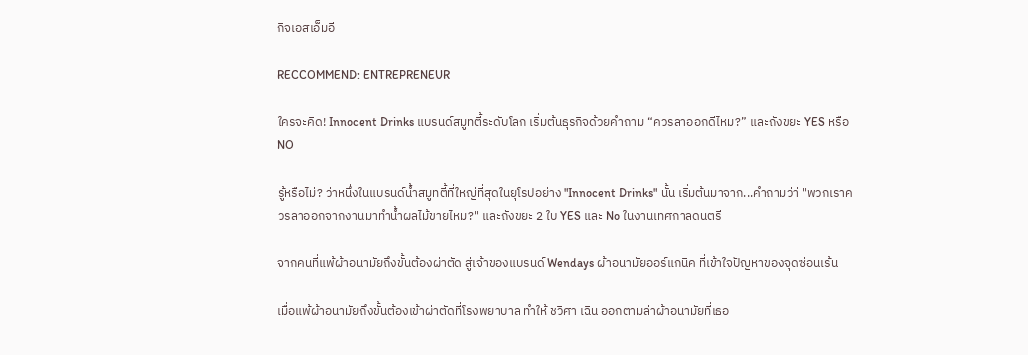กิจเอสเอ็มอี

RECCOMMEND: ENTREPRENEUR

ใครจะคิด! Innocent Drinks แบรนด์สมูทตี้ระดับโลก เริ่มต้นธุรกิจด้วยคำถาม “ควรลาออกดีไหม?” และถังขยะ YES หรือ NO

รู้หรือไม่? ว่าหนึ่งในแบรนด์น้ำสมูทตี้ที่ใหญ่ที่สุดในยุโรปอย่าง "Innocent Drinks" นั้น เริ่มต้นมาจาก...คำถามว่า่ "พวกเราควรลาออกจากงานมาทำน้ำผลไม้ขายไหม?" และถังขยะ 2 ใบ YES และ No ในงานเทศกาลดนตรี

จากคนที่แพ้ผ้าอนามัยถึงขั้นต้องผ่าตัด สู่เจ้าของแบรนด์ Wendays ผ้าอนามัยออร์แกนิค ที่เข้าใจปัญหาของจุดซ่อนเร้น

เมื่อแพ้ผ้าอนามัยถึงขั้นต้องเข้าผ่าตัดที่โรงพยาบาล ทำให้ ชวิศา เฉิน ออกตามล่าผ้าอนามัยที่เธอ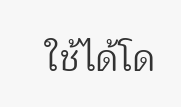ใช้ได้โด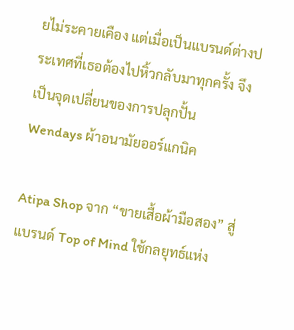ยไม่ระคายเคือง แต่เมื่อเป็นแบรนด์ต่างประเทศที่เธอต้องไปหิ้วกลับมาทุกครั้ง จึงเป็นจุดเปลี่ยนของการปลุกปั้น Wendays ผ้าอนามัยออร์แกนิค

Atipa Shop จาก “ขายเสื้อผ้ามือสอง” สู่แบรนด์ Top of Mind ใช้กลยุทธ์แห่ง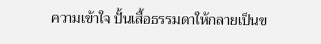ความเข้าใจ ปั้นเสื้อธรรมดาให้กลายเป็นข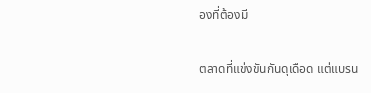องที่ต้องมี

ตลาดที่แข่งขันกันดุเดือด แต่แบรน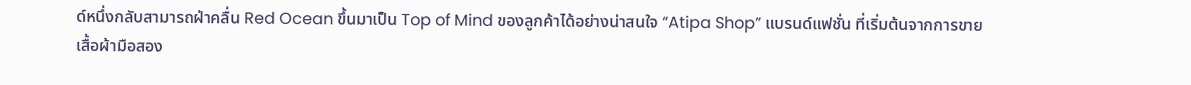ด์หนึ่งกลับสามารถฝ่าคลื่น Red Ocean ขึ้นมาเป็น Top of Mind ของลูกค้าได้อย่างน่าสนใจ “Atipa Shop” แบรนด์แฟชั่น ที่เริ่มต้นจากการขายเสื้อผ้ามือสอง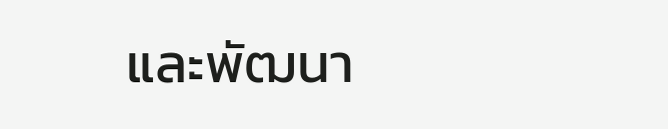และพัฒนา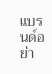แบรนด์อย่า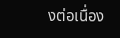งต่อเนื่อง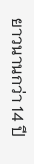ยาวนานกว่า 14 ปี